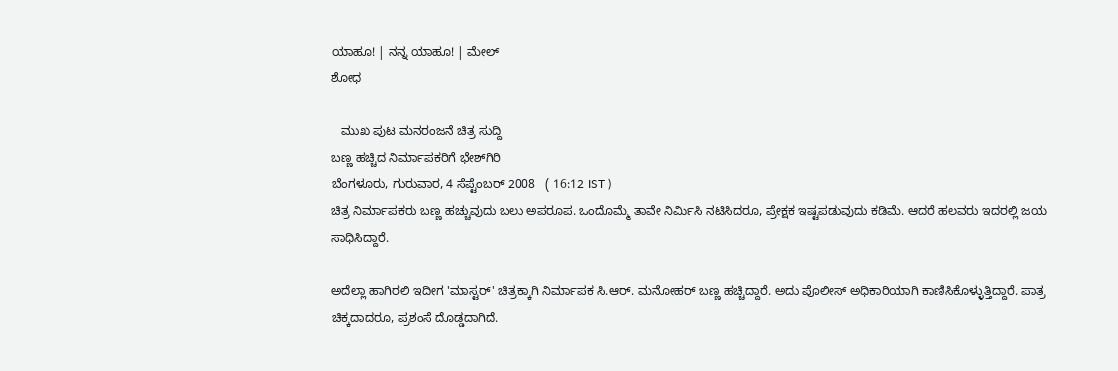ಯಾಹೂ! | ನನ್ನ ಯಾಹೂ! | ಮೇಲ್
ಶೋಧ

   ಮುಖ ಪುಟ ಮನರಂಜನೆ ಚಿತ್ರ ಸುದ್ದಿ
ಬಣ್ಣ ಹಚ್ಚಿದ ನಿರ್ಮಾಪಕರಿಗೆ ಭೇಶ್‌ಗಿರಿ
ಬೆಂಗಳೂರು, ಗುರುವಾರ, 4 ಸೆಪ್ಟೆಂಬರ್ 2008   ( 16:12 IST )
ಚಿತ್ರ ನಿರ್ಮಾಪಕರು ಬಣ್ಣ ಹಚ್ಚುವುದು ಬಲು ಅಪರೂಪ. ಒಂದೊಮ್ಮೆ ತಾವೇ ನಿರ್ಮಿಸಿ ನಟಿಸಿದರೂ, ಪ್ರೇಕ್ಷಕ ಇಷ್ಟಪಡುವುದು ಕಡಿಮೆ. ಆದರೆ ಹಲವರು ಇದರಲ್ಲಿ ಜಯ ಸಾಧಿಸಿದ್ದಾರೆ.

ಅದೆಲ್ಲಾ ಹಾಗಿರಲಿ ಇದೀಗ 'ಮಾಸ್ಟರ್' ಚಿತ್ರಕ್ಕಾಗಿ ನಿರ್ಮಾಪಕ ಸಿ.ಆರ್. ಮನೋಹರ್ ಬಣ್ಣ ಹಚ್ಚಿದ್ದಾರೆ. ಅದು ಪೊಲೀಸ್ ಅಧಿಕಾರಿಯಾಗಿ ಕಾಣಿಸಿಕೊಳ್ಳುತ್ತಿದ್ದಾರೆ. ಪಾತ್ರ ಚಿಕ್ಕದಾದರೂ, ಪ್ರಶಂಸೆ ದೊಡ್ಡದಾಗಿದೆ.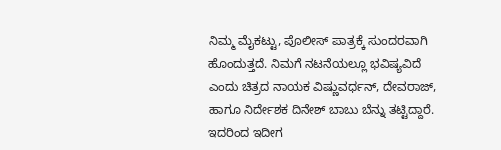ನಿಮ್ಮ ಮೈಕಟ್ಟು, ಪೊಲೀಸ್ ಪಾತ್ರಕ್ಕೆ ಸುಂದರವಾಗಿ ಹೊಂದುತ್ತದೆ. ನಿಮಗೆ ನಟನೆಯಲ್ಲೂ ಭವಿಷ್ಯವಿದೆ ಎಂದು ಚಿತ್ರದ ನಾಯಕ ವಿಷ್ಣುವರ್ಧನ್, ದೇವರಾಜ್, ಹಾಗೂ ನಿರ್ದೇಶಕ ದಿನೇಶ್ ಬಾಬು ಬೆನ್ನು ತಟ್ಟಿದ್ದಾರೆ. ಇದರಿಂದ ಇದೀಗ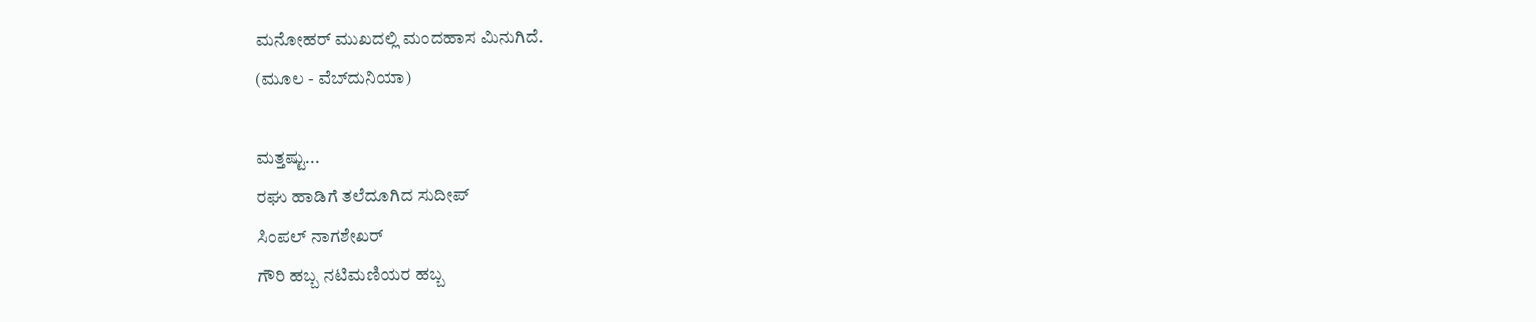ಮನೋಹರ್ ಮುಖದಲ್ಲಿ ಮಂದಹಾಸ ಮಿನುಗಿದೆ.
(ಮೂಲ - ವೆಬ್‌ದುನಿಯಾ)

ಮತ್ತಷ್ಟು...
ರಘು ಹಾಡಿಗೆ ತಲೆದೂಗಿದ ಸುದೀಪ್
ಸಿಂಪಲ್ ನಾಗಶೇಖರ್‌
ಗೌರಿ ಹಬ್ಬ ನಟಿಮಣಿಯರ ಹಬ್ಬ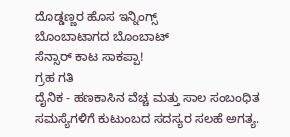ದೊಡ್ಡಣ್ಣರ ಹೊಸ ಇನ್ನಿಂಗ್ಸ್
ಬೊಂಬಾಟಾಗದ ಬೊಂಬಾಟ್
ಸೆನ್ಸಾರ್ ಕಾಟ ಸಾಕಪ್ಪಾ!
ಗ್ರಹ ಗತಿ
ದೈನಿಕ - ಹಣಕಾಸಿನ ವೆಚ್ಚ ಮತ್ತು ಸಾಲ ಸಂಬಂಧಿತ ಸಮಸ್ಯೆಗಳಿಗೆ ಕುಟುಂಬದ ಸದಸ್ಯರ ಸಲಹೆ ಅಗತ್ಯ.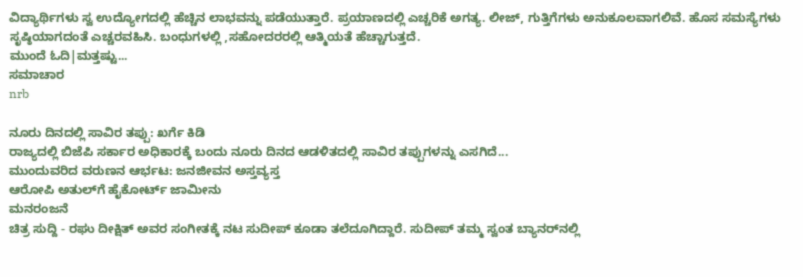ವಿದ್ಯಾರ್ಥಿಗಳು ಸ್ವ ಉದ್ಯೋಗದಲ್ಲಿ ಹೆಚ್ಚಿನ ಲಾಭವನ್ನು ಪಡೆಯುತ್ತಾರೆ. ಪ್ರಯಾಣದಲ್ಲಿ ಎಚ್ಚರಿಕೆ ಅಗತ್ಯ. ಲೀಜ್, ಗುತ್ತಿಗೆಗಳು ಅನುಕೂಲವಾಗಲಿವೆ. ಹೊಸ ಸಮಸ್ಯೆಗಳು ಸೃಷ್ಠಿಯಾಗದಂತೆ ಎಚ್ಚರವಹಿಸಿ. ಬಂಧುಗಳಲ್ಲಿ ,ಸಹೋದರರಲ್ಲಿ ಆತ್ಮಿಯತೆ ಹೆಚ್ಚಾಗುತ್ತದೆ.
ಮುಂದೆ ಓದಿ|ಮತ್ತಷ್ಟು...
ಸಮಾಚಾರ
nrb

ನೂರು ದಿನದಲ್ಲಿ ಸಾವಿರ ತಪ್ಪು: ಖರ್ಗೆ ಕಿಡಿ
ರಾಜ್ಯದಲ್ಲಿ ಬಿಜೆಪಿ ಸರ್ಕಾರ ಅಧಿಕಾರಕ್ಕೆ ಬಂದು ನೂರು ದಿನದ ಆಡಳಿತದಲ್ಲಿ ಸಾವಿರ ತಪ್ಪುಗಳನ್ನು ಎಸಗಿದೆ...
ಮುಂದುವರಿದ ವರುಣನ ಆರ್ಭಟ: ಜನಜೀವನ ಅಸ್ತವ್ಯಸ್ತ
ಆರೋಪಿ ಅತುಲ್‌ಗೆ ಹೈಕೋರ್ಟ್ ಜಾಮೀನು
ಮನರಂಜನೆ
ಚಿತ್ರ ಸುದ್ದಿ - ರಘು ದೀಕ್ಷಿತ್ ಅವರ ಸಂಗೀತಕ್ಕೆ ನಟ ಸುದೀಪ್ ಕೂಡಾ ತಲೆದೂಗಿದ್ದಾರೆ. ಸುದೀಪ್ ತಮ್ಮ ಸ್ವಂತ ಬ್ಯಾನರ್‌ನಲ್ಲಿ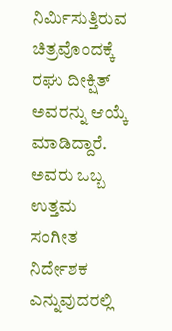ನಿರ್ಮಿಸುತ್ತಿರುವ ಚಿತ್ರವೊಂದಕ್ಕೆ ರಘು ದೀಕ್ಷಿತ್ ಅವರನ್ನು ಆಯ್ಕೆ ಮಾಡಿದ್ದಾರೆ. ಅವರು ಒಬ್ಬ ಉತ್ತಮ ಸಂಗೀತ ನಿರ್ದೇಶಕ ಎನ್ನುವುದರಲ್ಲಿ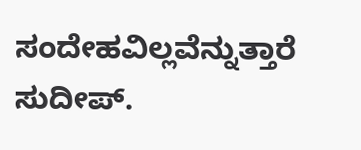ಸಂದೇಹವಿಲ್ಲವೆನ್ನುತ್ತಾರೆ ಸುದೀಪ್.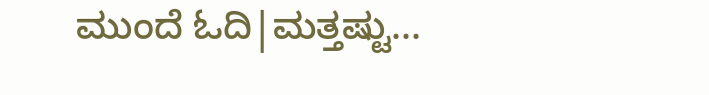ಮುಂದೆ ಓದಿ|ಮತ್ತಷ್ಟು...